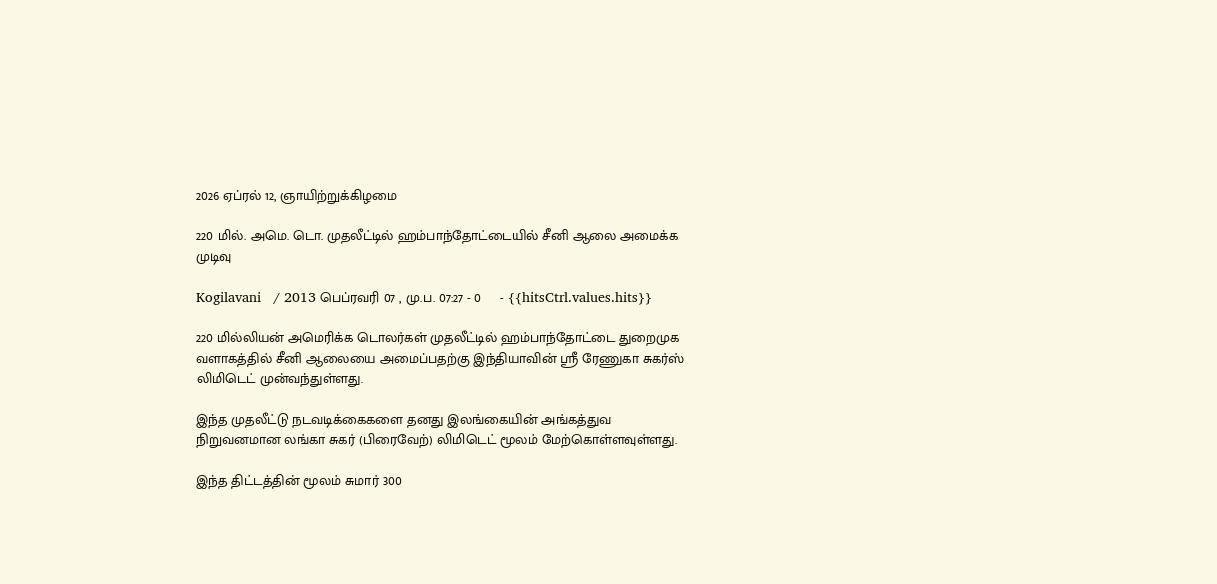2026 ஏப்ரல் 12, ஞாயிற்றுக்கிழமை

220 மில். அமெ. டொ. முதலீட்டில் ஹம்பாந்தோட்டையில் சீனி ஆலை அமைக்க முடிவு

Kogilavani   / 2013 பெப்ரவரி 07 , மு.ப. 07:27 - 0     - {{hitsCtrl.values.hits}}

220 மில்லியன் அமெரிக்க டொலர்கள் முதலீட்டில் ஹம்பாந்தோட்டை துறைமுக வளாகத்தில் சீனி ஆலையை அமைப்பதற்கு இந்தியாவின் ஸ்ரீ ரேணுகா சுகர்ஸ் லிமிடெட் முன்வந்துள்ளது.

இந்த முதலீட்டு நடவடிக்கைகளை தனது இலங்கையின் அங்கத்துவ நிறுவனமான லங்கா சுகர் (பிரைவேற்) லிமிடெட் மூலம் மேற்கொள்ளவுள்ளது.

இந்த திட்டத்தின் மூலம் சுமார் 300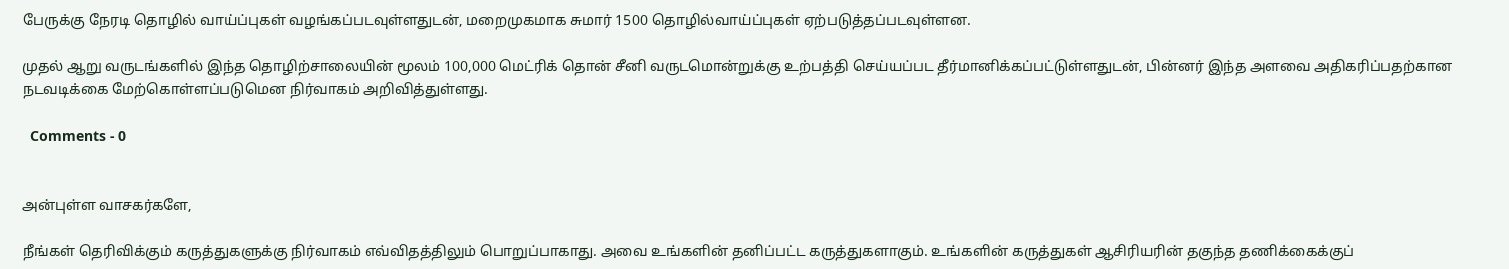பேருக்கு நேரடி தொழில் வாய்ப்புகள் வழங்கப்படவுள்ளதுடன், மறைமுகமாக சுமார் 1500 தொழில்வாய்ப்புகள் ஏற்படுத்தப்படவுள்ளன.

முதல் ஆறு வருடங்களில் இந்த தொழிற்சாலையின் மூலம் 100,000 மெட்ரிக் தொன் சீனி வருடமொன்றுக்கு உற்பத்தி செய்யப்பட தீர்மானிக்கப்பட்டுள்ளதுடன், பின்னர் இந்த அளவை அதிகரிப்பதற்கான நடவடிக்கை மேற்கொள்ளப்படுமென நிர்வாகம் அறிவித்துள்ளது.

  Comments - 0


அன்புள்ள வாசகர்களே,

நீங்கள் தெரிவிக்கும் கருத்துகளுக்கு நிர்வாகம் எவ்விதத்திலும் பொறுப்பாகாது. அவை உங்களின் தனிப்பட்ட கருத்துகளாகும். உங்களின் கருத்துகள் ஆசிரியரின் தகுந்த தணிக்கைக்குப்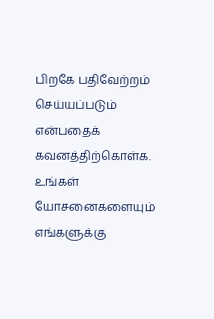பிறகே பதிவேற்றம் செய்யப்படும் என்பதைக் கவனத்திற்கொள்க. உங்கள் யோசனைகளையும் எங்களுக்கு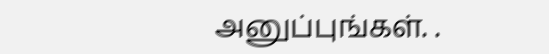அனுப்புங்கள். .